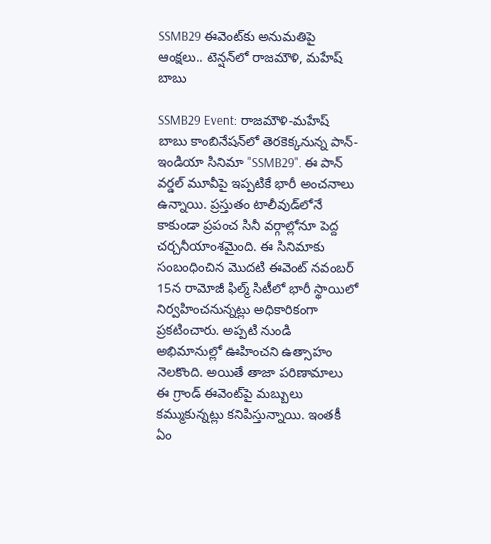SSMB29 ఈవెంట్‌కు అనుమతిపై ఆంక్షలు.. టెన్షన్‌లో రాజమౌళి, మహేష్ బాబు

SSMB29 Event: రాజమౌళి-మహేష్ బాబు కాంబినేషన్‌లో తెరకెక్కనున్న పాన్-ఇండియా సినిమా "SSMB29". ఈ పాన్ వర్డల్ మూవీపై ఇప్పటికే భారీ అంచనాలు ఉన్నాయి. ప్రస్తుతం టాలీవుడ్‌లోనే కాకుండా ప్రపంచ సినీ వర్గాల్లోనూ పెద్ద చర్చనీయాంశమైంది. ఈ సినిమాకు సంబంధించిన మొదటి ఈవెంట్ నవంబర్ 15న రామోజీ ఫిల్మ్ సిటీలో భారీ స్థాయిలో నిర్వహించనున్నట్లు అధికారికంగా ప్రకటించారు. అప్పటి నుండి అభిమానుల్లో ఊహించని ఉత్సాహం నెలకొంది. అయితే తాజా పరిణామాలు ఈ గ్రాండ్ ఈవెంట్‌పై మబ్బులు కమ్ముకున్నట్లు కనిపిస్తున్నాయి. ఇంతకీ ఏం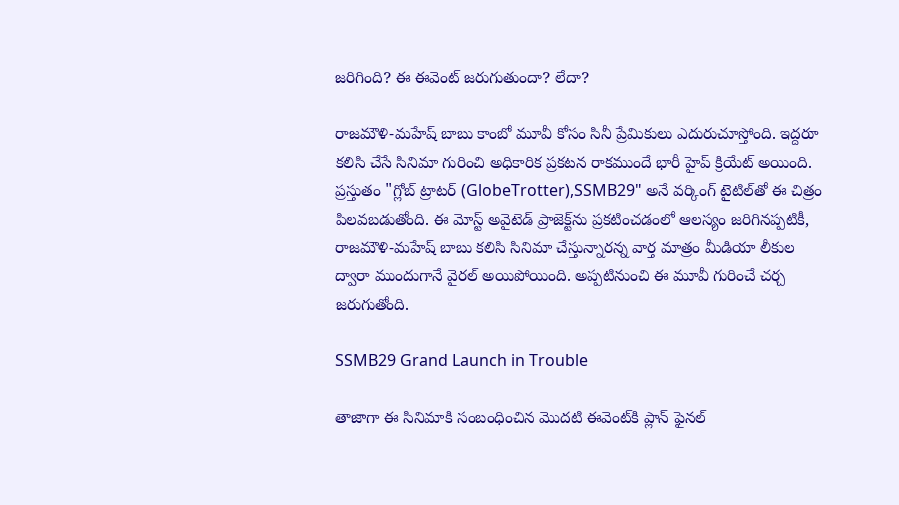జరిగింది? ఈ ఈవెంట్ జరుగుతుందా? లేదా?

రాజమౌళి-మహేష్ బాబు కాంబో మూవీ కోసం సినీ ప్రేమికులు ఎదురుచూస్తోంది. ఇద్దరూ కలిసి చేసే సినిమా గురించి అధికారిక ప్రకటన రాకముందే భారీ హైప్ క్రియేట్ అయింది. ప్రస్తుతం "గ్లోబ్ ట్రాటర్ (GlobeTrotter),SSMB29" అనే వర్కింగ్ టైటిల్‌తో ఈ చిత్రం పిలవబడుతోంది. ఈ మోస్ట్ అవైటెడ్ ప్రాజెక్ట్‌ను ప్రకటించడంలో ఆలస్యం జరిగినప్పటికీ, రాజమౌళి-మహేష్ బాబు కలిసి సినిమా చేస్తున్నారన్న వార్త మాత్రం మీడియా లీకుల ద్వారా ముందుగానే వైరల్ అయిపోయింది. అప్పటినుంచి ఈ మూవీ గురించే చర్చ జరుగుతోంది.

SSMB29 Grand Launch in Trouble

తాజాగా ఈ సినిమాకి సంబంధించిన మొదటి ఈవెంట్‌కి ప్లాన్ ఫైనల్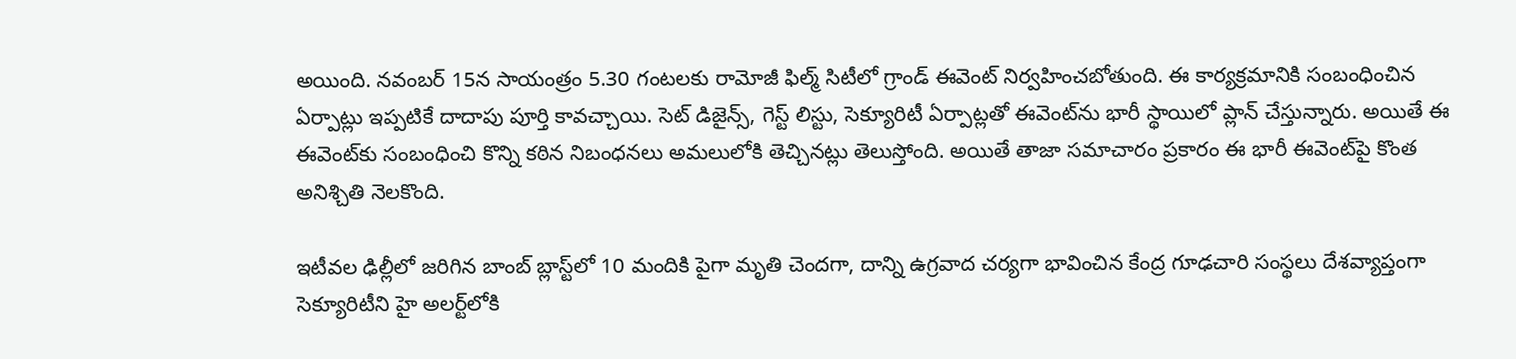అయింది. నవంబర్ 15న సాయంత్రం 5.30 గంటలకు రామోజీ ఫిల్మ్ సిటీలో గ్రాండ్ ఈవెంట్ నిర్వహించబోతుంది. ఈ కార్యక్రమానికి సంబంధించిన ఏర్పాట్లు ఇప్పటికే దాదాపు పూర్తి కావచ్చాయి. సెట్ డిజైన్స్, గెస్ట్ లిస్టు, సెక్యూరిటీ ఏర్పాట్లతో ఈవెంట్‌ను భారీ స్థాయిలో ప్లాన్ చేస్తున్నారు. అయితే ఈ ఈవెంట్‌కు సంబంధించి కొన్ని కఠిన నిబంధనలు అమలులోకి తెచ్చినట్లు తెలుస్తోంది. అయితే తాజా సమాచారం ప్రకారం ఈ భారీ ఈవెంట్‌పై కొంత అనిశ్చితి నెలకొంది.

ఇటీవల ఢిల్లీలో జరిగిన బాంబ్ బ్లాస్ట్‌లో 10 మందికి పైగా మృతి చెందగా, దాన్ని ఉగ్రవాద చర్యగా భావించిన కేంద్ర గూఢచారి సంస్థలు దేశవ్యాప్తంగా సెక్యూరిటీని హై అలర్ట్‌లోకి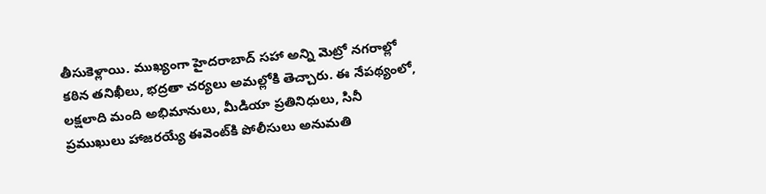తీసుకెళ్లాయి. ముఖ్యంగా హైదరాబాద్ సహా అన్ని మెట్రో నగరాల్లో కఠిన తనిఖీలు, భద్రతా చర్యలు అమల్లోకి తెచ్చారు. ఈ నేపథ్యంలో, లక్షలాది మంది అభిమానులు, మీడియా ప్రతినిధులు, సినీ ప్రముఖులు హాజరయ్యే ఈవెంట్‌కి పోలీసులు అనుమతి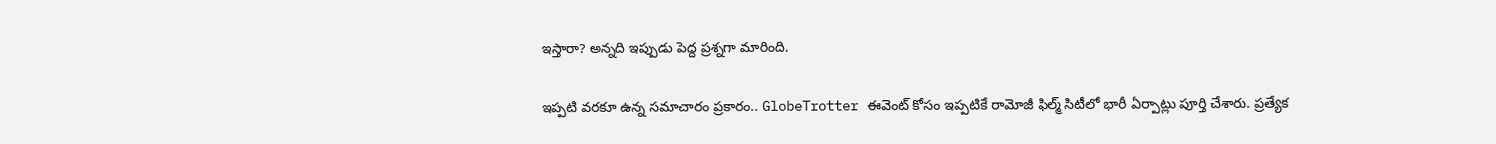ఇస్తారా? అన్నది ఇప్పుడు పెద్ద ప్రశ్నగా మారింది.

ఇప్పటి వరకూ ఉన్న సమాచారం ప్రకారం.. GlobeTrotter ఈవెంట్ కోసం ఇప్పటికే రామోజీ ఫిల్మ్ సిటీలో భారీ ఏర్పాట్లు పూర్తి చేశారు. ప్రత్యేక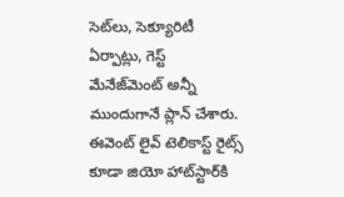సెట్‌లు, సెక్యూరిటీ ఏర్పాట్లు, గెస్ట్ మేనేజ్‌మెంట్ అన్నీ ముందుగానే ప్లాన్ చేశారు. ఈవెంట్ లైవ్ టెలికాస్ట్ రైట్స్ కూడా జియో హాట్‌స్టార్‌కి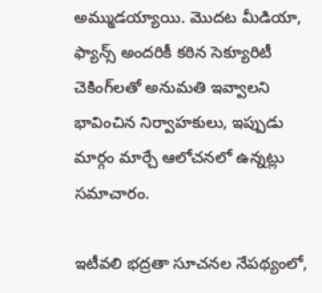అమ్ముడయ్యాయి. మొదట మీడియా, ఫ్యాన్స్ అందరికీ కఠిన సెక్యూరిటీ చెకింగ్‌లతో అనుమతి ఇవ్వాలని భావించిన నిర్వాహకులు, ఇప్పుడు మార్గం మార్చే ఆలోచనలో ఉన్నట్లు సమాచారం.

ఇటీవలి భద్రతా సూచనల నేపథ్యంలో,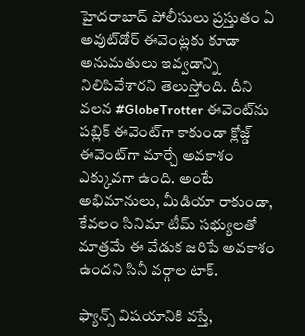హైదరాబాద్ పోలీసులు ప్రస్తుతం ఏ అవుట్‌డోర్ ఈవెంట్లకు కూడా అనుమతులు ఇవ్వడాన్ని నిలిపివేశారని తెలుస్తోంది. దీని వలన #GlobeTrotter ఈవెంట్‌ను పబ్లిక్ ఈవెంట్‌గా కాకుండా క్లోజ్డ్ ఈవెంట్‌గా మార్చే అవకాశం ఎక్కువగా ఉంది. అంటే అభిమానులు, మీడియా రాకుండా, కేవలం సినిమా టీమ్ సభ్యులతో మాత్రమే ఈ వేడుక జరిపే అవకాశం ఉందని సినీ వర్గాల టాక్.

ఫ్యాన్స్ విషయానికి వస్తే,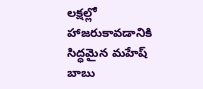లక్షల్లో హాజరుకావడానికి సిద్ధమైన మహేష్ బాబు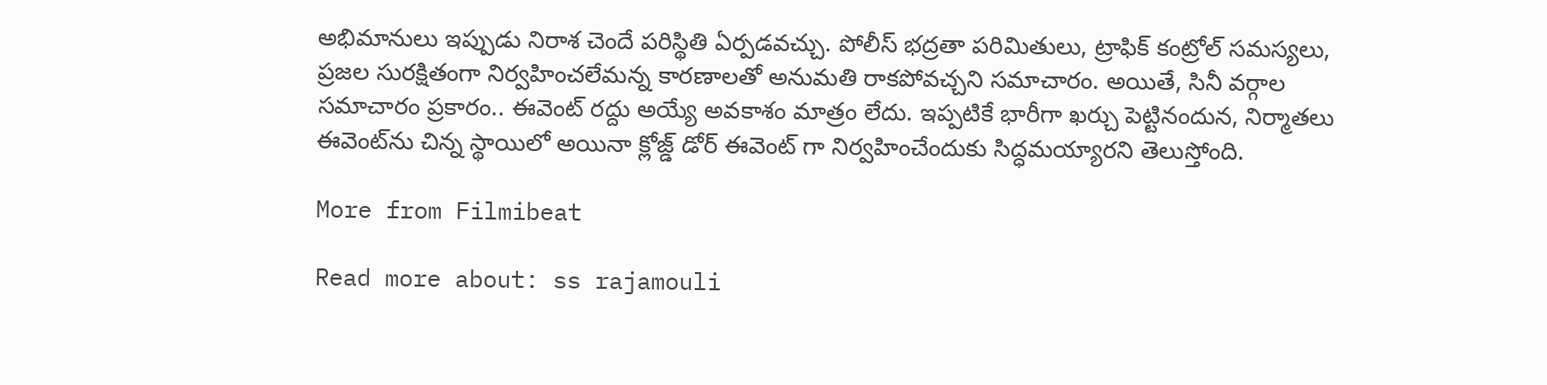అభిమానులు ఇప్పుడు నిరాశ చెందే పరిస్థితి ఏర్పడవచ్చు. పోలీస్ భద్రతా పరిమితులు, ట్రాఫిక్ కంట్రోల్ సమస్యలు, ప్రజల సురక్షితంగా నిర్వహించలేమన్న కారణాలతో అనుమతి రాకపోవచ్చని సమాచారం. అయితే, సినీ వర్గాల సమాచారం ప్రకారం.. ఈవెంట్ రద్దు అయ్యే అవకాశం మాత్రం లేదు. ఇప్పటికే భారీగా ఖర్చు పెట్టినందున, నిర్మాతలు ఈవెంట్‌ను చిన్న స్థాయిలో అయినా క్లోజ్డ్ డోర్ ఈవెంట్ గా నిర్వహించేందుకు సిద్ధమయ్యారని తెలుస్తోంది.

More from Filmibeat

Read more about: ss rajamouli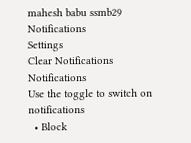mahesh babu ssmb29
Notifications
Settings
Clear Notifications
Notifications
Use the toggle to switch on notifications
  • Block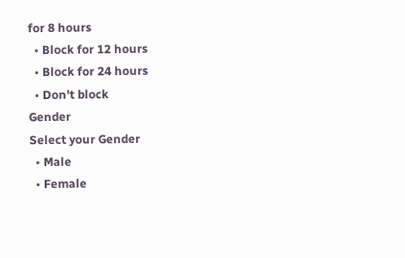for 8 hours
  • Block for 12 hours
  • Block for 24 hours
  • Don't block
Gender
Select your Gender
  • Male
  • Female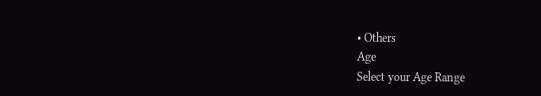• Others
Age
Select your Age Range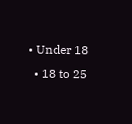• Under 18
  • 18 to 25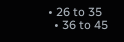• 26 to 35
  • 36 to 45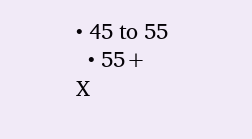• 45 to 55
  • 55+
X